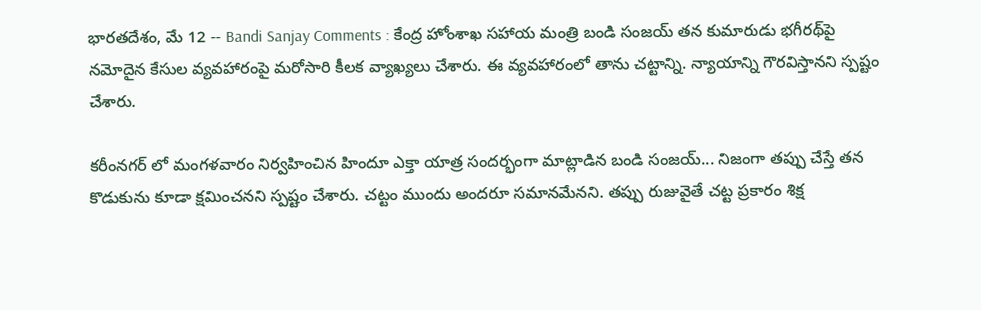భారతదేశం, మే 12 -- Bandi Sanjay Comments : కేంద్ర హోంశాఖ సహాయ మంత్రి బండి సంజయ్ తన కుమారుడు భగీరథ్‌పై నమోదైన కేసుల వ్యవహారంపై మరోసారి కీలక వ్యాఖ్యలు చేశారు. ఈ వ్యవహారంలో తాను చట్టాన్ని. న్యాయాన్ని గౌరవిస్తానని స్పష్టం చేశారు.

కరీంనగర్ లో మంగళవారం నిర్వహించిన హిందూ ఎక్తా యాత్ర సందర్భంగా మాట్లాడిన బండి సంజయ్... నిజంగా తప్పు చేస్తే తన కొడుకును కూడా క్షమించనని స్పష్టం చేశారు. చట్టం ముందు అందరూ సమానమేనని. తప్పు రుజువైతే చట్ట ప్రకారం శిక్ష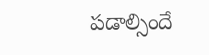పడాల్సిందే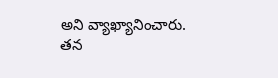అని వ్యాఖ్యానించారు. తన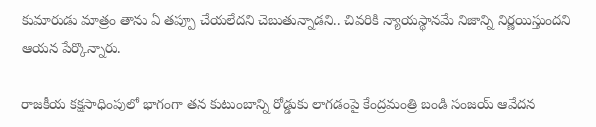కుమారుడు మాత్రం తాను ఏ తప్పూ చేయలేదని చెబుతున్నాడని.. చివరికి న్యాయస్థానమే నిజాన్ని నిర్ణయిస్తుందని ఆయన పేర్కొన్నారు.

రాజకీయ కక్షసాధింపులో భాగంగా తన కుటుంబాన్ని రోడ్డుకు లాగడంపై కేంద్రమంత్రి బండి సంజయ్ ఆవేదన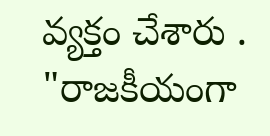వ్యక్తం చేశారు . "రాజకీయంగా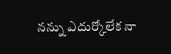నన్ను ఎదుర్కోలేక నా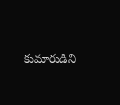కుమారుడిని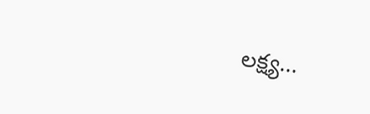లక్ష్య...